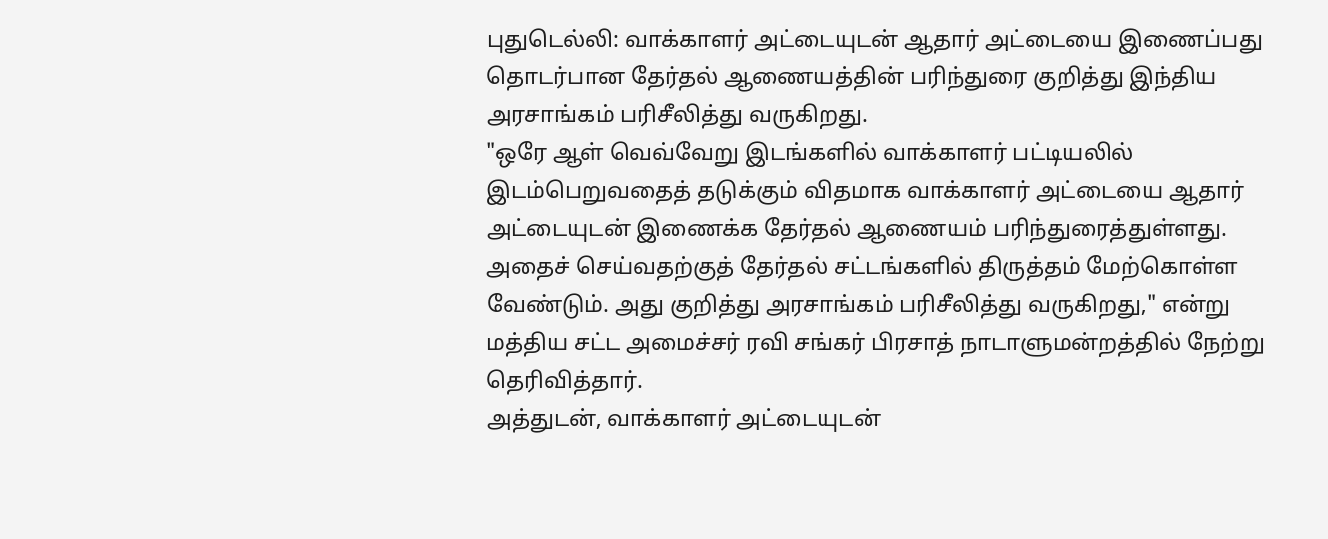புதுடெல்லி: வாக்காளர் அட்டையுடன் ஆதார் அட்டையை இணைப்பது தொடர்பான தேர்தல் ஆணையத்தின் பரிந்துரை குறித்து இந்திய அரசாங்கம் பரிசீலித்து வருகிறது.
"ஒரே ஆள் வெவ்வேறு இடங்களில் வாக்காளர் பட்டியலில் இடம்பெறுவதைத் தடுக்கும் விதமாக வாக்காளர் அட்டையை ஆதார் அட்டையுடன் இணைக்க தேர்தல் ஆணையம் பரிந்துரைத்துள்ளது. அதைச் செய்வதற்குத் தேர்தல் சட்டங்களில் திருத்தம் மேற்கொள்ள வேண்டும். அது குறித்து அரசாங்கம் பரிசீலித்து வருகிறது," என்று மத்திய சட்ட அமைச்சர் ரவி சங்கர் பிரசாத் நாடாளுமன்றத்தில் நேற்று தெரிவித்தார்.
அத்துடன், வாக்காளர் அட்டையுடன்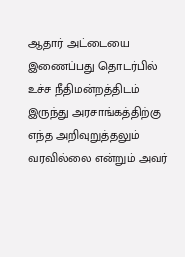ஆதார் அட்டையை இணைப்பது தொடர்பில் உச்ச நீதிமன்றத்திடம் இருந்து அரசாங்கத்திற்கு எந்த அறிவுறுத்தலும் வரவில்லை என்றும் அவர்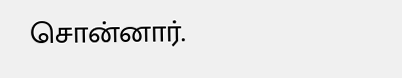சொன்னார்.